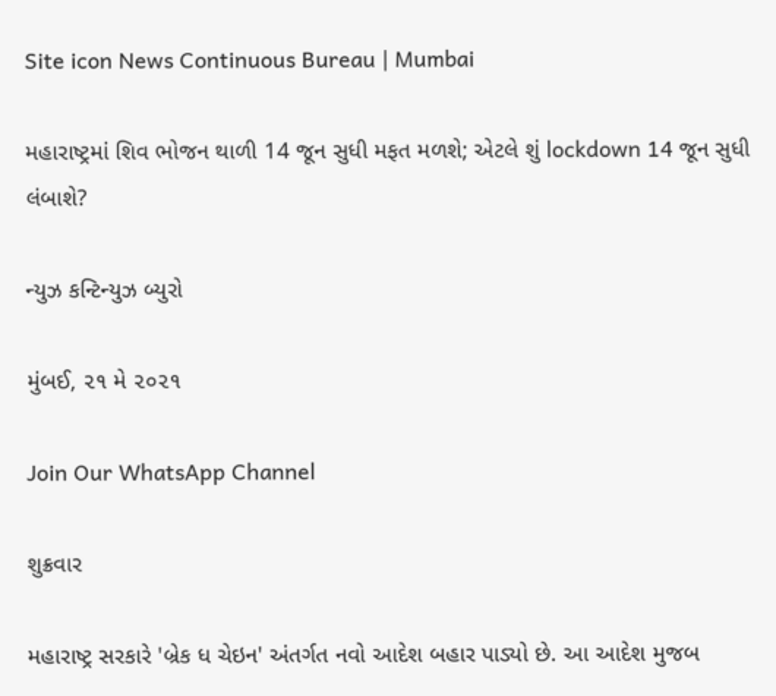Site icon News Continuous Bureau | Mumbai

મહારાષ્ટ્રમાં શિવ ભોજન થાળી 14 જૂન સુધી મફત મળશે; એટલે શું lockdown 14 જૂન સુધી લંબાશે?

ન્યુઝ કન્ટિન્યુઝ બ્યુરો

મુંબઈ, ૨૧ મે ૨૦૨૧

Join Our WhatsApp Channel

શુક્રવાર

મહારાષ્ટ્ર સરકારે 'બ્રેક ધ ચેઇન' અંતર્ગત નવો આદેશ બહાર પાડ્યો છે. આ આદેશ મુજબ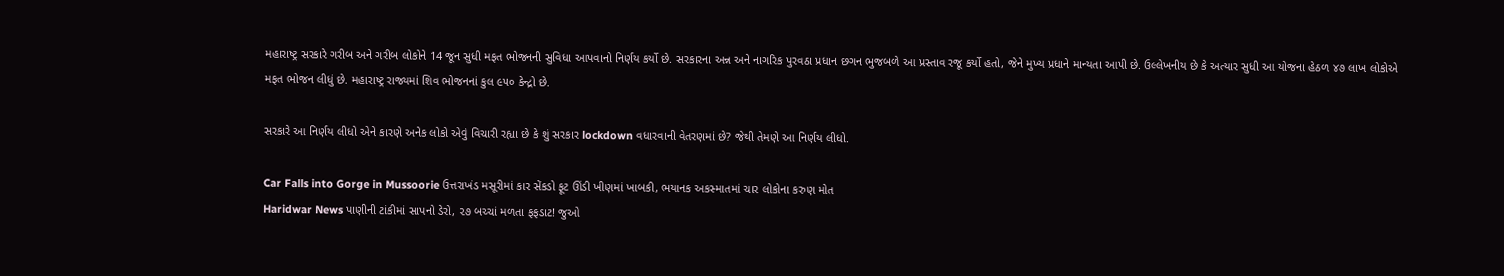મહારાષ્ટ્ર સરકારે ગરીબ અને ગરીબ લોકોને 14 જૂન સુધી મફત ભોજનની સુવિધા આપવાનો નિર્ણય કર્યો છે. સરકારના અન્ન અને નાગરિક પુરવઠા પ્રધાન છગન ભુજબળે આ પ્રસ્તાવ રજૂ કર્યો હતો, જેને મુખ્ય પ્રધાને માન્યતા આપી છે. ઉલ્લેખનીય છે કે અત્યાર સુધી આ યોજના હેઠળ ૪૭ લાખ લોકોએ મફત ભોજન લીધું છે. મહારાષ્ટ્ર રાજ્યમાં શિવ ભોજનનાં કુલ ૯૫૦ કેન્દ્રો છે.

સરકારે આ નિર્ણય લીધો એને કારણે અનેક લોકો એવું વિચારી રહ્યા છે કે શું સરકાર lockdown વધારવાની વેતરણમાં છે? જેથી તેમણે આ નિર્ણય લીધો.

Car Falls into Gorge in Mussoorie ઉત્તરાખંડ મસૂરીમાં કાર સેંકડો ફૂટ ઊંડી ખીણમાં ખાબકી, ભયાનક અકસ્માતમાં ચાર લોકોના કરુણ મોત
Haridwar News પાણીની ટાંકીમાં સાપનો ડેરો, ૨૭ બચ્ચાં મળતા ફફડાટ! જુઓ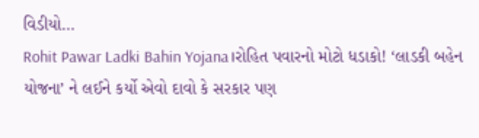વિડીયો…
Rohit Pawar Ladki Bahin Yojana।રોહિત પવારનો મોટો ધડાકો! ‘લાડકી બહેન યોજના’ ને લઈને કર્યો એવો દાવો કે સરકાર પણ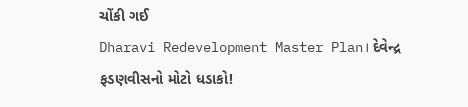ચોંકી ગઈ
Dharavi Redevelopment Master Plan। દેવેન્દ્ર ફડણવીસનો મોટો ધડાકો!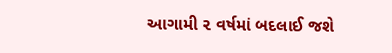આગામી ૨ વર્ષમાં બદલાઈ જશે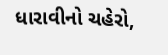ધારાવીનો ચહેરો,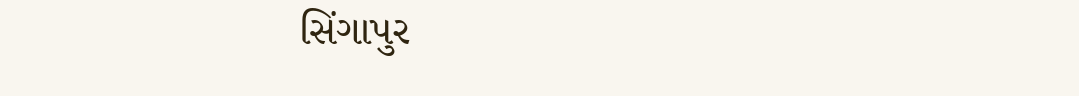સિંગાપુર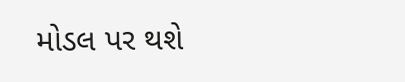મોડલ પર થશે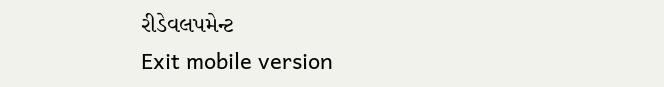રીડેવલપમેન્ટ
Exit mobile version